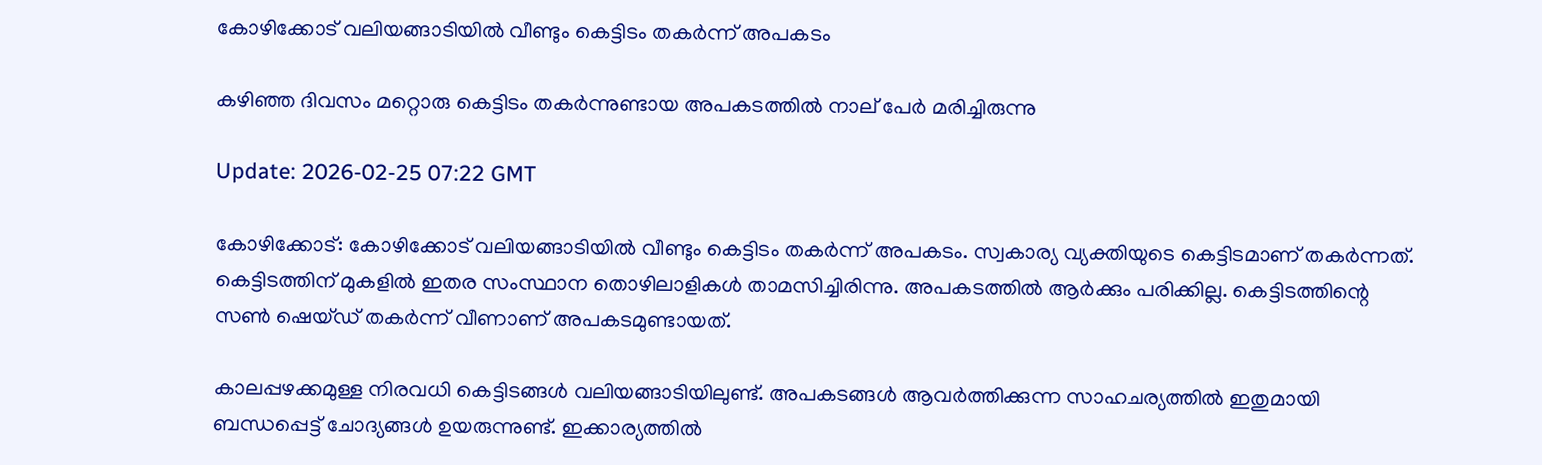കോഴിക്കോട് വലിയങ്ങാടിയിൽ വീണ്ടും കെട്ടിടം തകർന്ന് അപകടം

കഴിഞ്ഞ ദിവസം മറ്റൊരു കെട്ടിടം തകർന്നുണ്ടായ അപകടത്തിൽ നാല് പേർ മരിച്ചിരുന്നു

Update: 2026-02-25 07:22 GMT

കോഴിക്കോട്: കോഴിക്കോട് വലിയങ്ങാടിയിൽ വീണ്ടും കെട്ടിടം തകർന്ന് അപകടം. സ്വകാര്യ വ്യക്തിയുടെ കെട്ടിടമാണ് തകർന്നത്. കെട്ടിടത്തിന് മുകളിൽ ഇതര സംസ്ഥാന തൊഴിലാളികൾ താമസിച്ചിരിന്നു. അപകടത്തിൽ ആർക്കും പരിക്കില്ല. കെട്ടിടത്തിന്റെ സൺ ഷെയ്ഡ് തകർന്ന് വീണാണ് അപകടമുണ്ടായത്.

കാലപ്പഴക്കമുള്ള നിരവധി കെട്ടിടങ്ങൾ വലിയങ്ങാടിയിലുണ്ട്. അപകടങ്ങൾ ആവർത്തിക്കുന്ന സാഹചര്യത്തിൽ ഇതുമായി ബന്ധപ്പെട്ട് ചോദ്യങ്ങൾ ഉയരുന്നുണ്ട്. ഇക്കാര്യത്തിൽ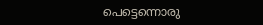പെട്ടെന്നൊരു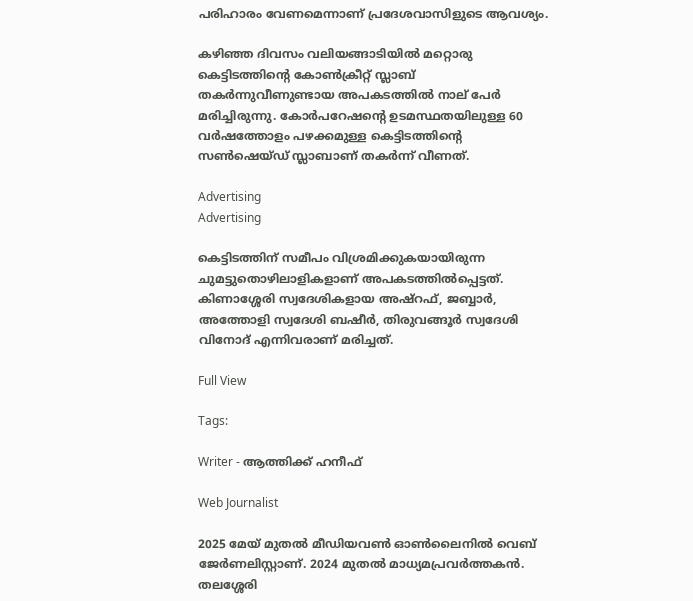പരിഹാരം വേണമെന്നാണ് പ്രദേശവാസിളുടെ ആവശ്യം.

കഴിഞ്ഞ ദിവസം വലിയങ്ങാടിയിൽ മറ്റൊരു കെട്ടിടത്തിന്റെ കോൺക്രീറ്റ് സ്ലാബ് തകർന്നുവീണുണ്ടായ അപകടത്തിൽ നാല് പേർ മരിച്ചിരുന്നു. കോർപറേഷന്റെ ഉടമസ്ഥതയിലുള്ള 60 വർഷത്തോളം പഴക്കമുള്ള കെട്ടിടത്തിന്റെ സൺഷെയ്ഡ് സ്ലാബാണ് തകർന്ന് വീണത്.

Advertising
Advertising

കെട്ടിടത്തിന് സമീപം വിശ്രമിക്കുകയായിരുന്ന ചുമട്ടുതൊഴിലാളികളാണ് അപകടത്തിൽപ്പെട്ടത്. കിണാശ്ശേരി സ്വദേശികളായ അഷ്റഫ്, ജബ്ബാർ, അത്തോളി സ്വദേശി ബഷീർ, തിരുവങ്ങൂർ സ്വദേശി വിനോദ് എന്നിവരാണ് മരിച്ചത്.

Full View

Tags:

Writer - ആത്തിക്ക് ഹനീഫ്

Web Journalist

2025 മേയ് മുതൽ മീഡിയവൺ ഓൺലൈനിൽ വെബ് ജേർണലിസ്റ്റാണ്. 2024 മുതൽ മാധ്യമപ്രവർത്തകൻ. തലശ്ശേരി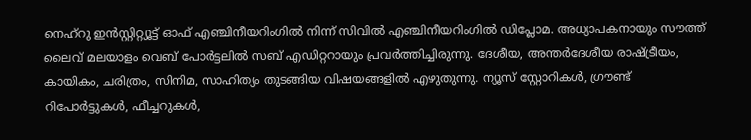നെഹ്‌റു ഇൻസ്റ്റിറ്റ്യൂട്ട് ഓഫ് എഞ്ചിനീയറിംഗിൽ നിന്ന് സിവിൽ എഞ്ചിനീയറിംഗിൽ ഡിപ്ലോമ. അധ്യാപകനായും സൗത്ത് ലൈവ് മലയാളം വെബ് പോർട്ടലിൽ സബ് എഡിറ്ററായും പ്രവർത്തിച്ചിരുന്നു. ദേശീയ, അന്തർദേശീയ രാഷ്ട്രീയം, കായികം, ചരിത്രം, സിനിമ, സാഹിത്യം തുടങ്ങിയ വിഷയങ്ങളിൽ എഴുതുന്നു. ന്യൂസ് സ്റ്റോറികൾ, ഗ്രൗണ്ട് റിപോർട്ടുകൾ, ഫീച്ചറുകൾ,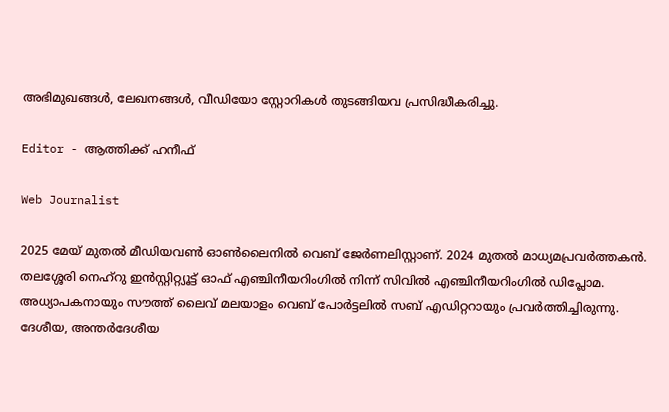അഭിമുഖങ്ങൾ, ലേഖനങ്ങൾ, വീഡിയോ സ്റ്റോറികൾ തുടങ്ങിയവ പ്രസിദ്ധീകരിച്ചു.

Editor - ആത്തിക്ക് ഹനീഫ്

Web Journalist

2025 മേയ് മുതൽ മീഡിയവൺ ഓൺലൈനിൽ വെബ് ജേർണലിസ്റ്റാണ്. 2024 മുതൽ മാധ്യമപ്രവർത്തകൻ. തലശ്ശേരി നെഹ്‌റു ഇൻസ്റ്റിറ്റ്യൂട്ട് ഓഫ് എഞ്ചിനീയറിംഗിൽ നിന്ന് സിവിൽ എഞ്ചിനീയറിംഗിൽ ഡിപ്ലോമ. അധ്യാപകനായും സൗത്ത് ലൈവ് മലയാളം വെബ് പോർട്ടലിൽ സബ് എഡിറ്ററായും പ്രവർത്തിച്ചിരുന്നു. ദേശീയ, അന്തർദേശീയ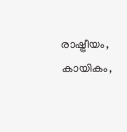രാഷ്ട്രീയം, കായികം,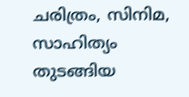ചരിത്രം, സിനിമ, സാഹിത്യം തുടങ്ങിയ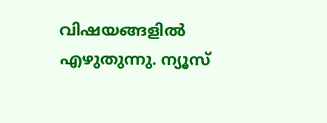വിഷയങ്ങളിൽ എഴുതുന്നു. ന്യൂസ്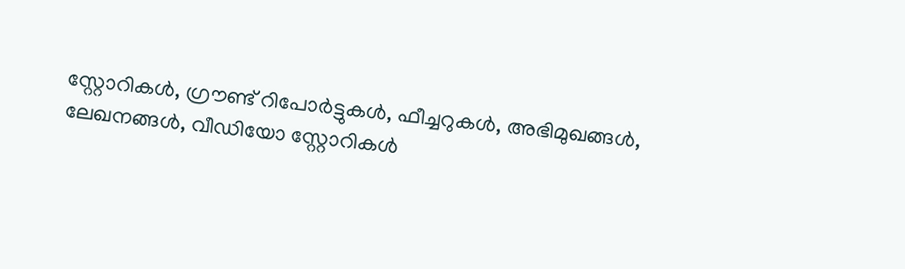സ്റ്റോറികൾ, ഗ്രൗണ്ട് റിപോർട്ടുകൾ, ഫീച്ചറുകൾ, അഭിമുഖങ്ങൾ, ലേഖനങ്ങൾ, വീഡിയോ സ്റ്റോറികൾ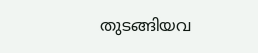തുടങ്ങിയവ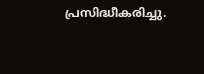പ്രസിദ്ധീകരിച്ചു.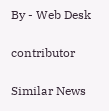By - Web Desk

contributor

Similar News